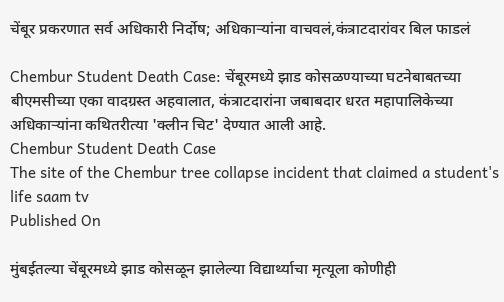चेंबूर प्रकरणात सर्व अधिकारी निर्दोष; अधिकाऱ्यांना वाचवलं,कंत्राटदारांवर बिल फाडलं

Chembur Student Death Case: चेंबूरमध्ये झाड कोसळण्याच्या घटनेबाबतच्या बीएमसीच्या एका वादग्रस्त अहवालात, कंत्राटदारांना जबाबदार धरत महापालिकेच्या अधिकाऱ्यांना कथितरीत्या 'क्लीन चिट' देण्यात आली आहे.
Chembur Student Death Case
The site of the Chembur tree collapse incident that claimed a student's life saam tv
Published On

मुंबईतल्या चेंबूरमध्ये झाड कोसळून झालेल्या विद्यार्थ्याचा मृत्यूला कोणीही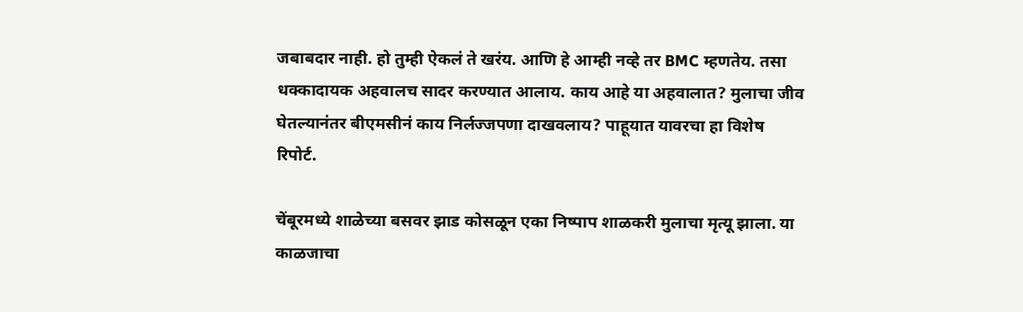जबाबदार नाही. हो तुम्ही ऐकलं ते खरंय. आणि हे आम्ही नव्हे तर BMC म्हणतेय. तसा धक्कादायक अहवालच सादर करण्यात आलाय. काय आहे या अहवालात? मुलाचा जीव घेतल्यानंतर बीएमसीनं काय निर्लज्जपणा दाखवलाय? पाहूयात यावरचा हा विशेष रिपोर्ट.

चेंबूरमध्ये शाळेच्या बसवर झाड कोसळून एका निष्पाप शाळकरी मुलाचा मृत्यू झाला. या काळजाचा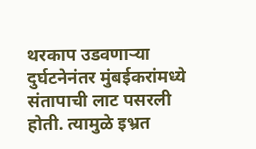थरकाप उडवणाऱ्या दुर्घटनेनंतर मुंबईकरांमध्ये संतापाची लाट पसरली होती. त्यामुळे इभ्रत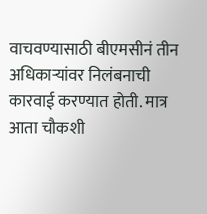वाचवण्यासाठी बीएमसीनं तीन अधिकाऱ्यांवर निलंबनाची कारवाई करण्यात होती. मात्र आता चौकशी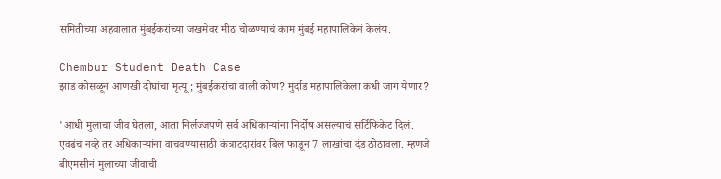समितीच्या अहवालात मुंबईकरांच्या जखमेवर मीठ चोळण्याचं काम मुंबई महापालिकेनं केलंय.

Chembur Student Death Case
झाड कोसळून आणखी दोघांचा मृत्यू; मुंबईकरांचा वाली कोण? मुर्दाड महापालिकेला कधी जाग येणार?

'आधी मुलाचा जीव घेतला, आता निर्लज्जपणे सर्व अधिकाऱ्यांना निर्दोष असल्याचं सर्टिफिकेट दिलं. एवढंच नव्हे तर अधिकाऱ्यांना वाचवण्यासाठी कंत्राटदारांवर बिल फाडून 7 लाखांचा दंड ठोठावला. म्हणजे बीएमसीनं मुलाच्या जीवाची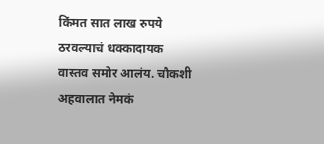किंमत सात लाख रुपये ठरवल्याचं धक्कादायक वास्तव समोर आलंय. चौकशी अहवालात नेमकं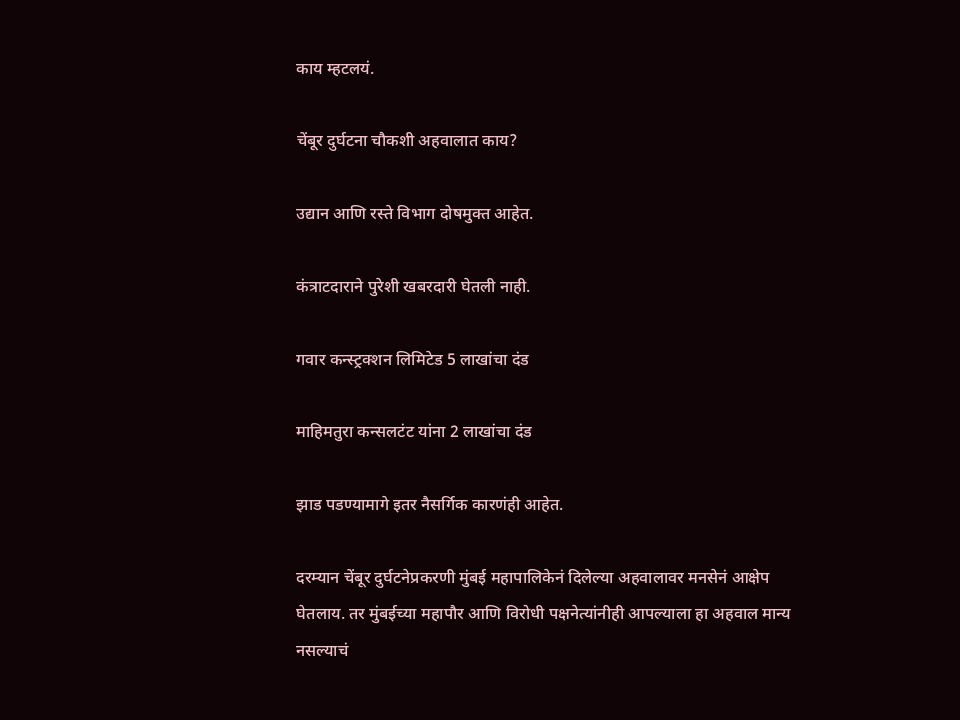काय म्हटलयं.

चेंबूर दुर्घटना चौकशी अहवालात काय?

उद्यान आणि रस्ते विभाग दोषमुक्त आहेत.

कंत्राटदाराने पुरेशी खबरदारी घेतली नाही.

गवार कन्स्ट्रक्शन लिमिटेड 5 लाखांचा दंड

माहिमतुरा कन्सलटंट यांना 2 लाखांचा दंड

झाड पडण्यामागे इतर नैसर्गिक कारणंही आहेत.

दरम्यान चेंबूर दुर्घटनेप्रकरणी मुंबई महापालिकेनं दिलेल्या अहवालावर मनसेनं आक्षेप घेतलाय. तर मुंबईच्या महापौर आणि विरोधी पक्षनेत्यांनीही आपल्याला हा अहवाल मान्य नसल्याचं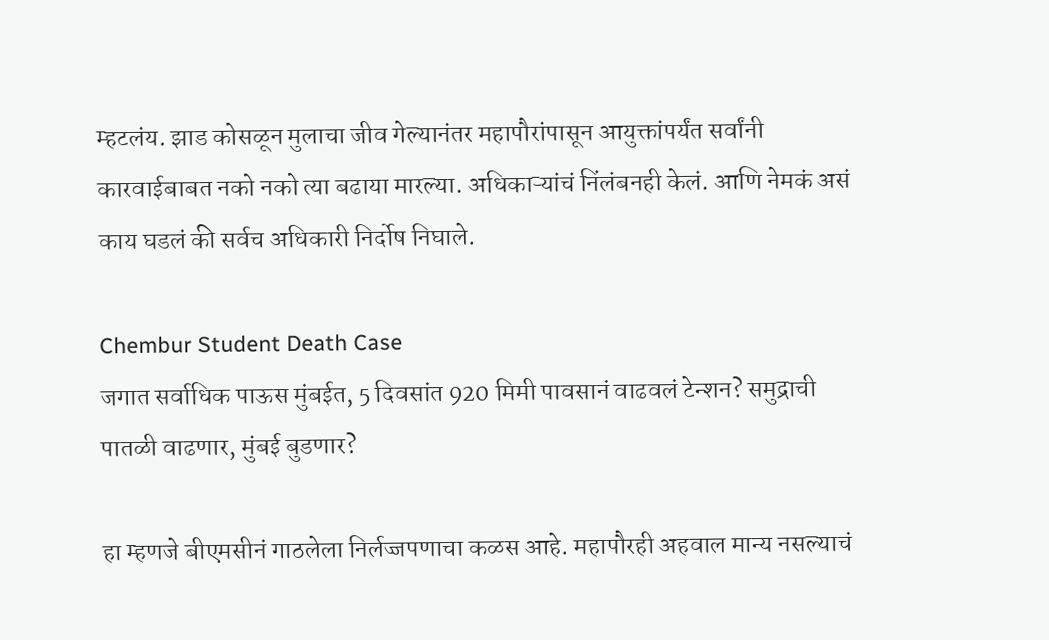म्हटलंय. झाड कोसळून मुलाचा जीव गेल्यानंतर महापौरांपासून आयुक्तांपर्यंत सर्वांनी कारवाईबाबत नको नको त्या बढाया मारल्या. अधिकाऱ्यांचं निंलंबनही केलं. आणि नेमकं असं काय घडलं की सर्वच अधिकारी निर्दोष निघाले.

Chembur Student Death Case
जगात सर्वाधिक पाऊस मुंबईत, 5 दिवसांत 920 मिमी पावसानं वाढवलं टेन्शन? समुद्राची पातळी वाढणार, मुंबई बुडणार?

हा म्हणजे बीएमसीनं गाठलेला निर्लज्जपणाचा कळस आहे. महापौरही अहवाल मान्य नसल्याचं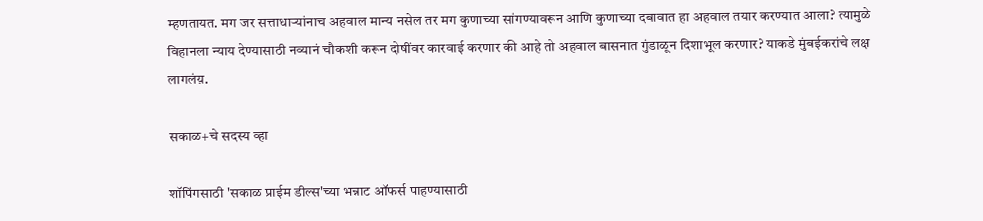म्हणतायत. मग जर सत्ताधाऱ्यांनाच अहवाल मान्य नसेल तर मग कुणाच्या सांगण्यावरून आणि कुणाच्या दबावात हा अहवाल तयार करण्यात आला? त्यामुळे विहानला न्याय देण्यासाठी नव्यानं चौकशी करून दोषींवर कारवाई करणार की आहे तो अहवाल बासनात गुंडाळून दिशाभूल करणार? याकडे मुंबईकरांचे लक्ष लागलंय़.

सकाळ+चे सदस्य व्हा

शॉपिंगसाठी 'सकाळ प्राईम डील्स'च्या भन्नाट ऑफर्स पाहण्यासाठी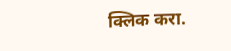क्लिक करा.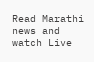Read Marathi news and watch Live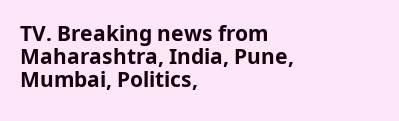TV. Breaking news from Maharashtra, India, Pune, Mumbai, Politics,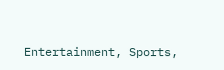Entertainment, Sports,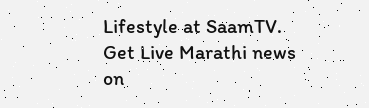Lifestyle at SaamTV. Get Live Marathi news on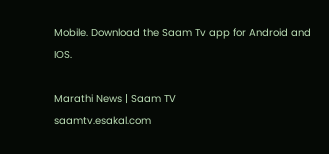Mobile. Download the Saam Tv app for Android and IOS.

Marathi News | Saam TV
saamtv.esakal.com